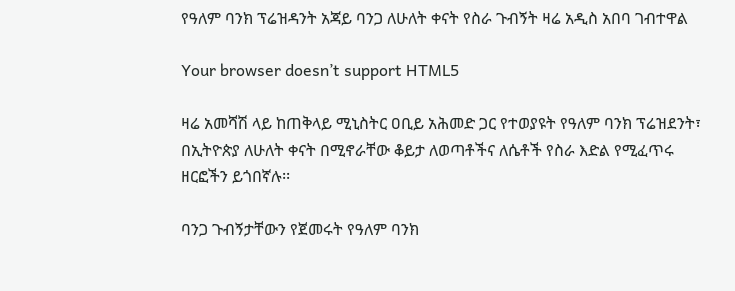የዓለም ባንክ ፕሬዝዳንት አጃይ ባንጋ ለሁለት ቀናት የስራ ጉብኝት ዛሬ አዲስ አበባ ገብተዋል

Your browser doesn’t support HTML5

ዛሬ አመሻሽ ላይ ከጠቅላይ ሚኒስትር ዐቢይ አሕመድ ጋር የተወያዩት የዓለም ባንክ ፕሬዝደንት፣ በኢትዮጵያ ለሁለት ቀናት በሚኖራቸው ቆይታ ለወጣቶችና ለሴቶች የስራ እድል የሚፈጥሩ ዘርፎችን ይጎበኛሉ፡፡

ባንጋ ጉብኝታቸውን የጀመሩት የዓለም ባንክ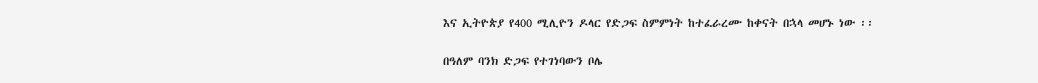እና ኢትዮጵያ የ400 ሚሊዮን ዶላር የድጋፍ ስምምነት ከተፈራረሙ ከቀናት በኋላ መሆኑ ነው ፡፡

በዓለም ባንክ ድጋፍ የተገነባውን ቦሌ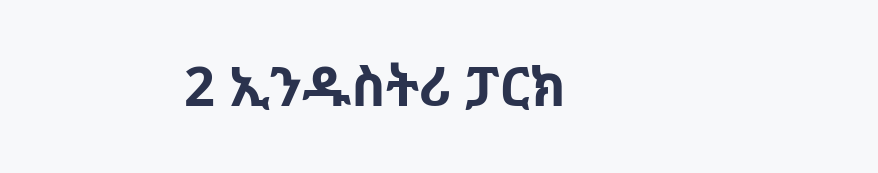2 ኢንዱስትሪ ፓርክ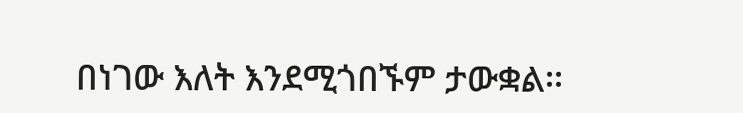በነገው እለት እንደሚጎበኙም ታውቋል፡፡